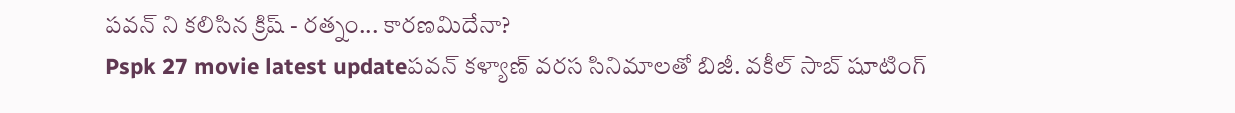పవన్ ని కలిసిన క్రిష్ - రత్నం... కారణమిదేనా?
Pspk 27 movie latest updateపవన్ కళ్యాణ్ వరస సినిమాలతో బిజీ. వకీల్ సాబ్ షూటింగ్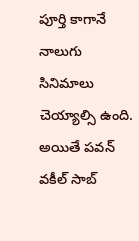పూర్తి కాగానే నాలుగు సినిమాలు చెయ్యాల్సి ఉంది. అయితే పవన్ వకీల్ సాబ్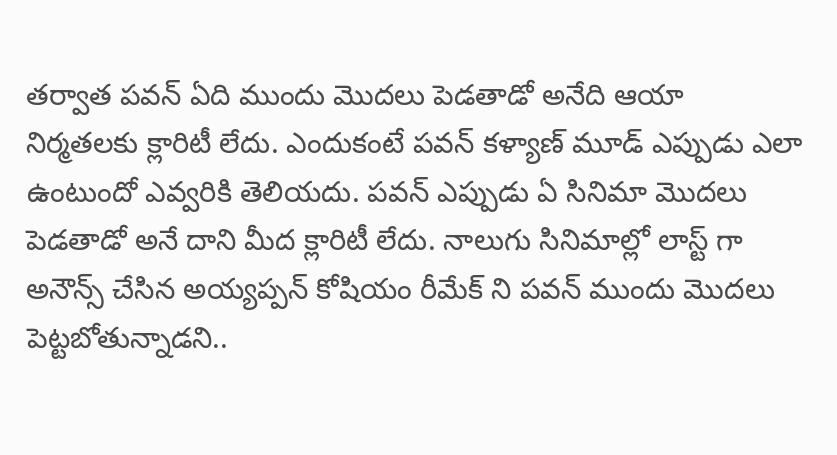తర్వాత పవన్ ఏది ముందు మొదలు పెడతాడో అనేది ఆయా నిర్మతలకు క్లారిటీ లేదు. ఎందుకంటే పవన్ కళ్యాణ్ మూడ్ ఎప్పుడు ఎలా ఉంటుందో ఎవ్వరికి తెలియదు. పవన్ ఎప్పుడు ఏ సినిమా మొదలు పెడతాడో అనే దాని మీద క్లారిటీ లేదు. నాలుగు సినిమాల్లో లాస్ట్ గా అనౌన్స్ చేసిన అయ్యప్పన్ కోషియం రీమేక్ ని పవన్ ముందు మొదలు పెట్టబోతున్నాడని..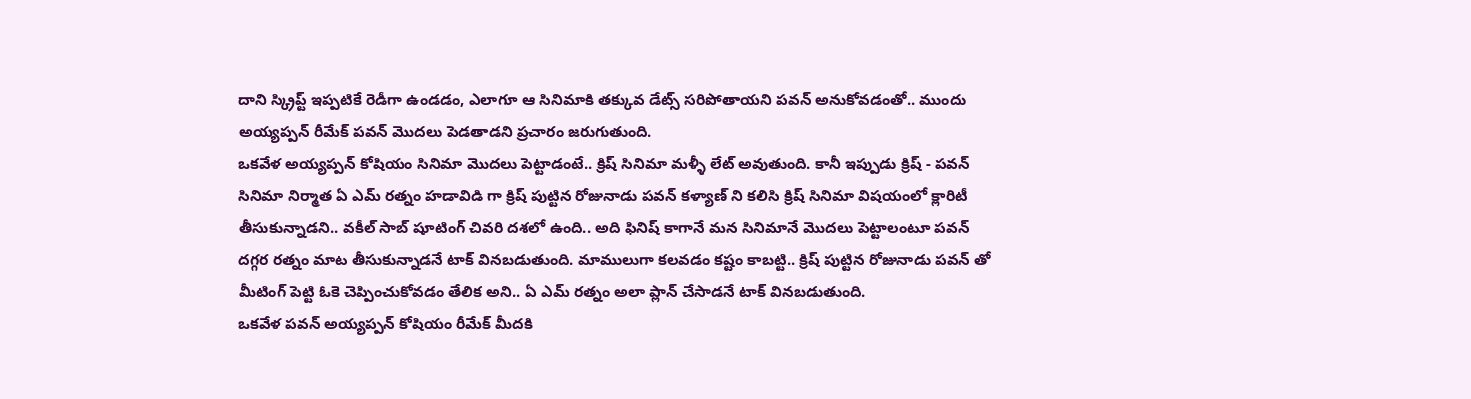దాని స్క్రిప్ట్ ఇప్పటికే రెడీగా ఉండడం, ఎలాగూ ఆ సినిమాకి తక్కువ డేట్స్ సరిపోతాయని పవన్ అనుకోవడంతో.. ముందు అయ్యప్పన్ రీమేక్ పవన్ మొదలు పెడతాడని ప్రచారం జరుగుతుంది.
ఒకవేళ అయ్యప్పన్ కోషియం సినిమా మొదలు పెట్టాడంటే.. క్రిష్ సినిమా మళ్ళీ లేట్ అవుతుంది. కానీ ఇప్పుడు క్రిష్ - పవన్ సినిమా నిర్మాత ఏ ఎమ్ రత్నం హడావిడి గా క్రిష్ పుట్టిన రోజునాడు పవన్ కళ్యాణ్ ని కలిసి క్రిష్ సినిమా విషయంలో క్లారిటీ తీసుకున్నాడని.. వకీల్ సాబ్ షూటింగ్ చివరి దశలో ఉంది.. అది ఫినిష్ కాగానే మన సినిమానే మొదలు పెట్టాలంటూ పవన్ దగ్గర రత్నం మాట తీసుకున్నాడనే టాక్ వినబడుతుంది. మాములుగా కలవడం కష్టం కాబట్టి.. క్రిష్ పుట్టిన రోజునాడు పవన్ తో మీటింగ్ పెట్టి ఓకె చెప్పించుకోవడం తేలిక అని.. ఏ ఎమ్ రత్నం అలా ప్లాన్ చేసాడనే టాక్ వినబడుతుంది.
ఒకవేళ పవన్ అయ్యప్పన్ కోషియం రీమేక్ మీదకి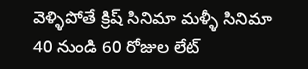వెళ్ళిపోతే క్రిష్ సినిమా మళ్ళీ సినిమా 40 నుండి 60 రోజుల లేట్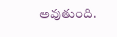అవుతుంది.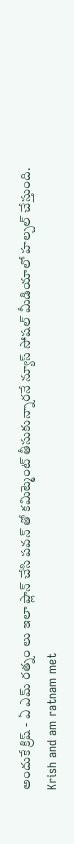అందుకే క్రిష్ - ఏ ఎమ్ రత్నం లు ఇలా ప్లాన్ చేసి పవన్ తో కమిట్మెంట్ తీసుకున్నారనే న్యూస్ సోషల్ మీడియాలో హల్చల్ చేస్తుంది.
Krish and am ratnam met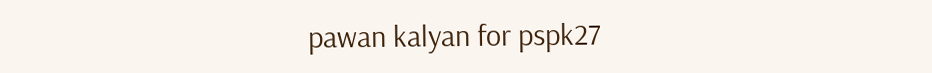pawan kalyan for pspk27